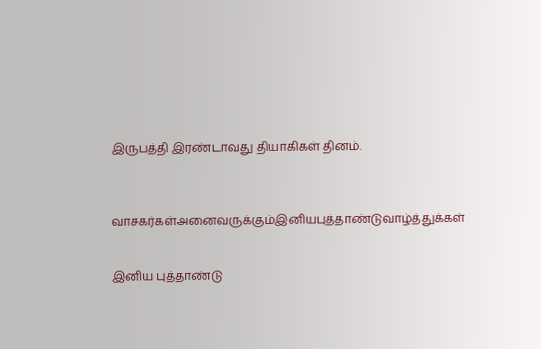இருபத்தி இரண்டாவது தியாகிகள் தினம்.



வாசகர்கள்அனைவருக்கும்இனியபுத்தாண்டுவாழ்த்துக்கள்


இனிய புத்தாண்டு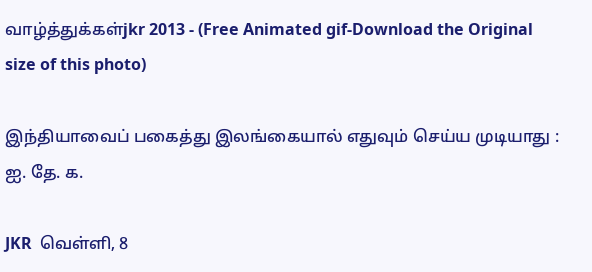வாழ்த்துக்கள்jkr 2013 - (Free Animated gif-Download the Original size of this photo)

இந்தியாவைப் பகைத்து இலங்கையால் எதுவும் செய்ய முடியாது : ஐ. தே. க.

JKR  வெள்ளி, 8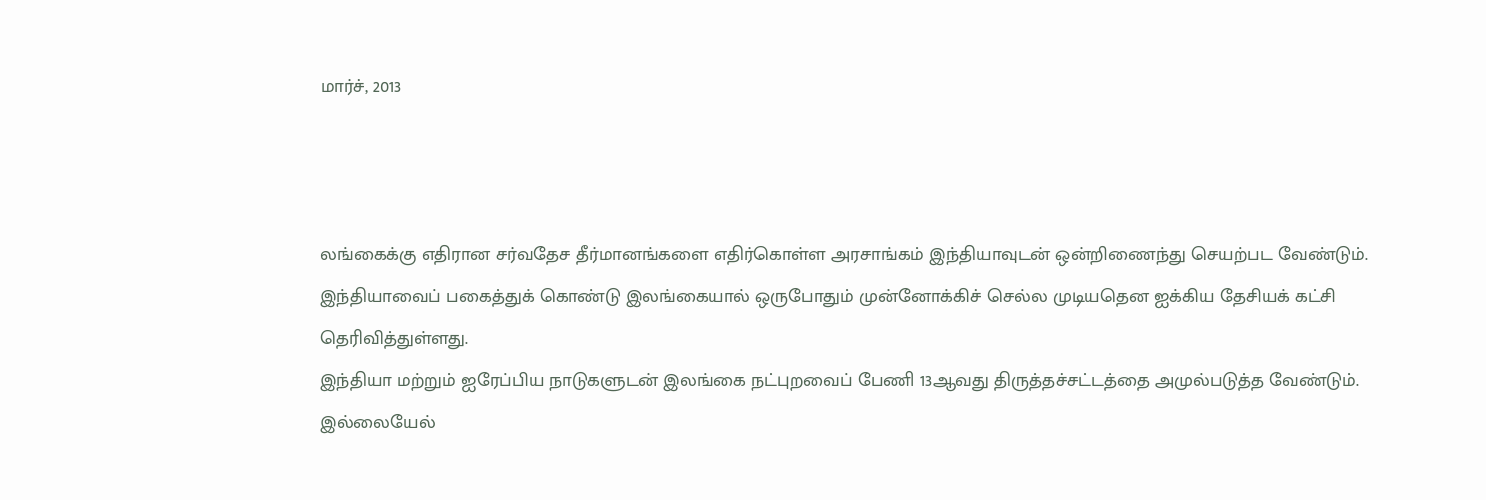மார்ச், 2013



லங்கைக்கு எதிரான சர்வதேச தீர்மானங்களை எதிர்கொள்ள அரசாங்கம் இந்தியாவுடன் ஒன்றிணைந்து செயற்பட வேண்டும். இந்தியாவைப் பகைத்துக் கொண்டு இலங்கையால் ஒருபோதும் முன்னோக்கிச் செல்ல முடியதென ஐக்கிய தேசியக் கட்சி தெரிவித்துள்ளது.
இந்தியா மற்றும் ஐரேப்பிய நாடுகளுடன் இலங்கை நட்புறவைப் பேணி 13ஆவது திருத்தச்சட்டத்தை அமுல்படுத்த வேண்டும். இல்லையேல்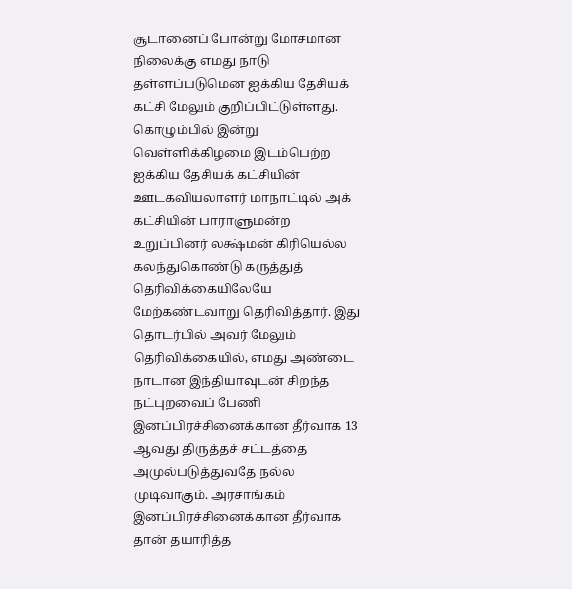சூடானைப் போன்று மோசமான நிலைக்கு எமது நாடு தள்ளப்படுமென ஐக்கிய தேசியக் கட்சி மேலும் குறிப்பிட்டுள்ளது. கொழும்பில் இன்று வெள்ளிக்கிழமை இடம்பெற்ற ஐக்கிய தேசியக் கட்சியின் ஊடகவியலாளர் மாநாட்டில் அக் கட்சியின் பாராளுமன்ற உறுப்பினர் லக்ஷ்மன் கிரியெல்ல கலந்துகொண்டு கருத்துத் தெரிவிக்கையிலேயே மேற்கண்டவாறு தெரிவித்தார். இது தொடர்பில் அவர் மேலும் தெரிவிக்கையில், எமது அண்டை நாடான இந்தியாவுடன் சிறந்த நட்புறவைப் பேணி இனப்பிரச்சினைக்கான தீர்வாக 13 ஆவது திருத்தச் சட்டத்தை அமுல்படுத்துவதே நல்ல முடிவாகும். அரசாங்கம் இனப்பிரச்சினைக்கான தீர்வாக தான் தயாரித்த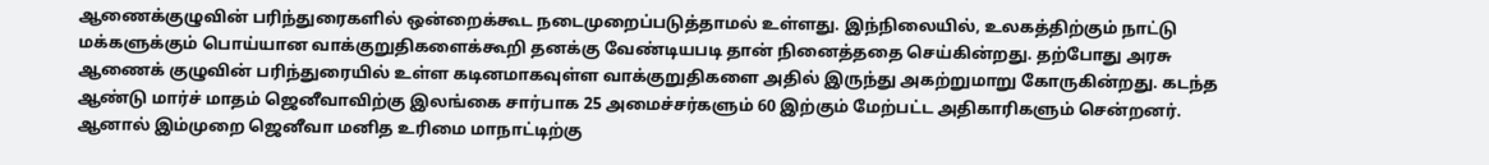ஆணைக்குழுவின் பரிந்துரைகளில் ஒன்றைக்கூட நடைமுறைப்படுத்தாமல் உள்ளது. இந்நிலையில், உலகத்திற்கும் நாட்டு மக்களுக்கும் பொய்யான வாக்குறுதிகளைக்கூறி தனக்கு வேண்டியபடி தான் நினைத்ததை செய்கின்றது. தற்போது அரசு ஆணைக் குழுவின் பரிந்துரையில் உள்ள கடினமாகவுள்ள வாக்குறுதிகளை அதில் இருந்து அகற்றுமாறு கோருகின்றது. கடந்த ஆண்டு மார்ச் மாதம் ஜெனீவாவிற்கு இலங்கை சார்பாக 25 அமைச்சர்களும் 60 இற்கும் மேற்பட்ட அதிகாரிகளும் சென்றனர். ஆனால் இம்முறை ஜெனீவா மனித உரிமை மாநாட்டிற்கு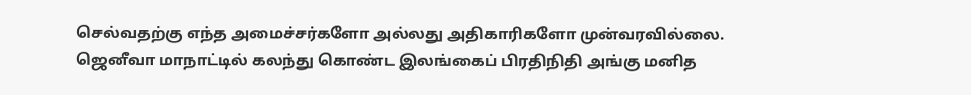செல்வதற்கு எந்த அமைச்சர்களோ அல்லது அதிகாரிகளோ முன்வரவில்லை. ஜெனீவா மாநாட்டில் கலந்து கொண்ட இலங்கைப் பிரதிநிதி அங்கு மனித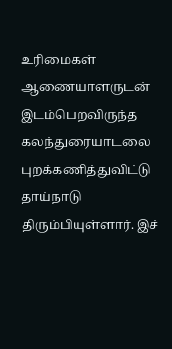உரிமைகள் ஆணையாளருடன் இடம்பெறவிருந்த கலந்துரையாடலை புறக்கணித்துவிட்டு தாய்நாடு திரும்பியுள்ளார். இச்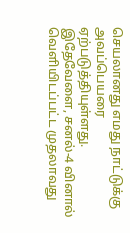செயலானது எமது நாட்டுக்கு அவப்பெயரை ஏற்படுத்தியுள்ளது. இதேவேளை, சனல்-4 வினால் வெளியிடப்பட்ட முதலாவது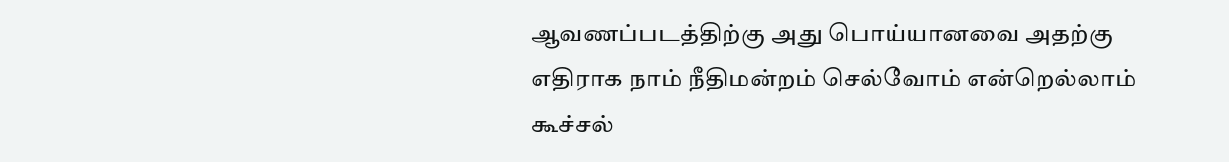ஆவணப்படத்திற்கு அது பொய்யானவை அதற்கு எதிராக நாம் நீதிமன்றம் செல்வோம் என்றெல்லாம் கூச்சல்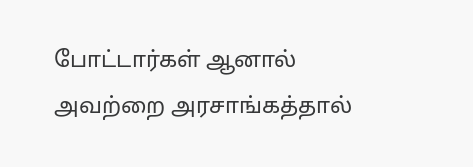போட்டார்கள் ஆனால் அவற்றை அரசாங்கத்தால்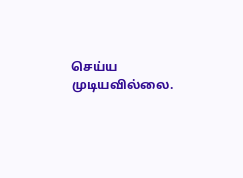செய்ய முடியவில்லை.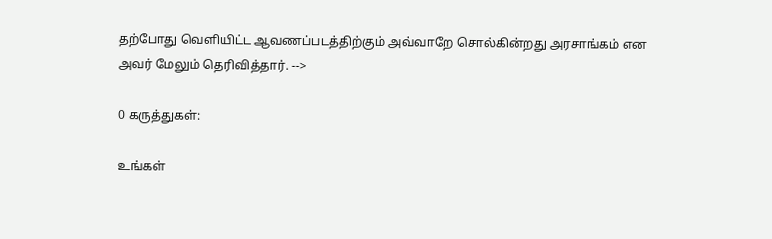தற்போது வெளியிட்ட ஆவணப்படத்திற்கும் அவ்வாறே சொல்கின்றது அரசாங்கம் என அவர் மேலும் தெரிவித்தார். -->

0 கருத்துகள்:

உங்கள்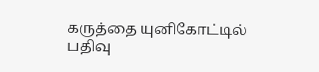கருத்தை யுனிகோட்டில் பதிவு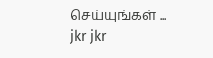செய்யுங்கள் ...
jkr jkr